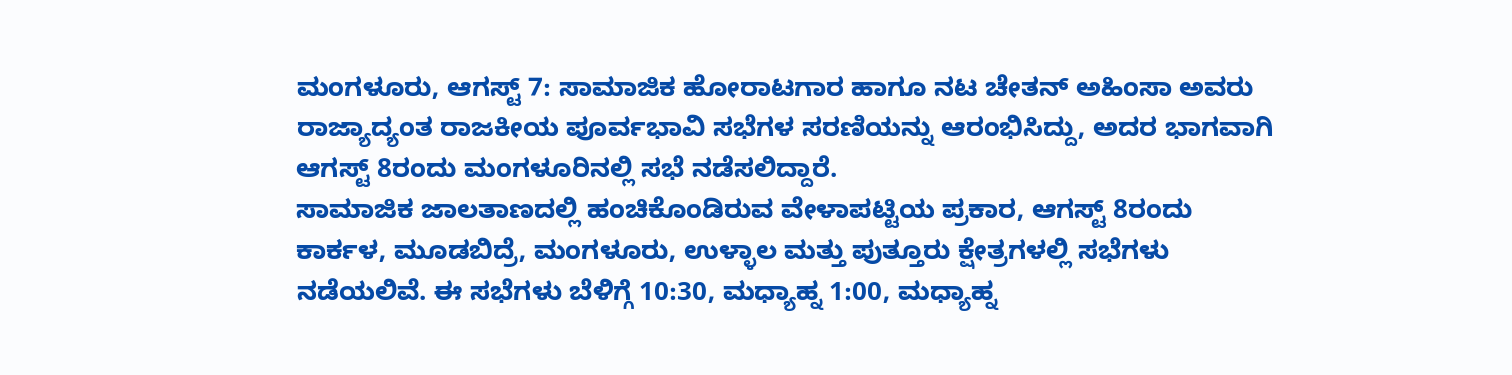ಮಂಗಳೂರು, ಆಗಸ್ಟ್ 7: ಸಾಮಾಜಿಕ ಹೋರಾಟಗಾರ ಹಾಗೂ ನಟ ಚೇತನ್ ಅಹಿಂಸಾ ಅವರು ರಾಜ್ಯಾದ್ಯಂತ ರಾಜಕೀಯ ಪೂರ್ವಭಾವಿ ಸಭೆಗಳ ಸರಣಿಯನ್ನು ಆರಂಭಿಸಿದ್ದು, ಅದರ ಭಾಗವಾಗಿ ಆಗಸ್ಟ್ 8ರಂದು ಮಂಗಳೂರಿನಲ್ಲಿ ಸಭೆ ನಡೆಸಲಿದ್ದಾರೆ.
ಸಾಮಾಜಿಕ ಜಾಲತಾಣದಲ್ಲಿ ಹಂಚಿಕೊಂಡಿರುವ ವೇಳಾಪಟ್ಟಿಯ ಪ್ರಕಾರ, ಆಗಸ್ಟ್ 8ರಂದು ಕಾರ್ಕಳ, ಮೂಡಬಿದ್ರೆ, ಮಂಗಳೂರು, ಉಳ್ಳಾಲ ಮತ್ತು ಪುತ್ತೂರು ಕ್ಷೇತ್ರಗಳಲ್ಲಿ ಸಭೆಗಳು ನಡೆಯಲಿವೆ. ಈ ಸಭೆಗಳು ಬೆಳಿಗ್ಗೆ 10:30, ಮಧ್ಯಾಹ್ನ 1:00, ಮಧ್ಯಾಹ್ನ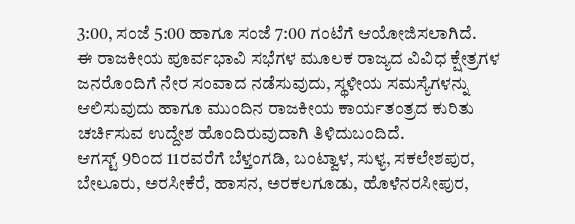3:00, ಸಂಜೆ 5:00 ಹಾಗೂ ಸಂಜೆ 7:00 ಗಂಟೆಗೆ ಆಯೋಜಿಸಲಾಗಿದೆ.
ಈ ರಾಜಕೀಯ ಪೂರ್ವಭಾವಿ ಸಭೆಗಳ ಮೂಲಕ ರಾಜ್ಯದ ವಿವಿಧ ಕ್ಷೇತ್ರಗಳ ಜನರೊಂದಿಗೆ ನೇರ ಸಂವಾದ ನಡೆಸುವುದು, ಸ್ಥಳೀಯ ಸಮಸ್ಯೆಗಳನ್ನು ಆಲಿಸುವುದು ಹಾಗೂ ಮುಂದಿನ ರಾಜಕೀಯ ಕಾರ್ಯತಂತ್ರದ ಕುರಿತು ಚರ್ಚಿಸುವ ಉದ್ದೇಶ ಹೊಂದಿರುವುದಾಗಿ ತಿಳಿದುಬಂದಿದೆ.
ಆಗಸ್ಟ್ 9ರಿಂದ 11ರವರೆಗೆ ಬೆಳ್ತಂಗಡಿ, ಬಂಟ್ವಾಳ, ಸುಳ್ಯ, ಸಕಲೇಶಪುರ, ಬೇಲೂರು, ಅರಸೀಕೆರೆ, ಹಾಸನ, ಅರಕಲಗೂಡು, ಹೊಳೆನರಸೀಪುರ,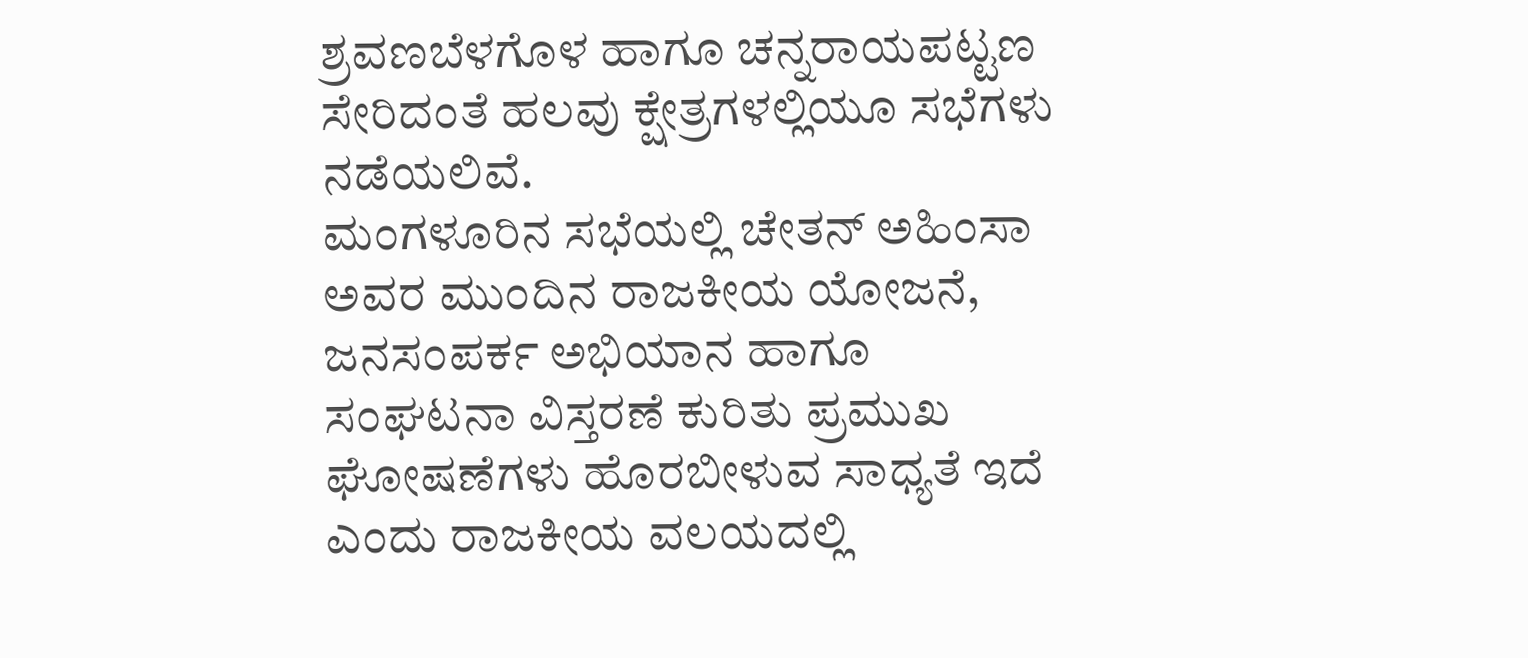ಶ್ರವಣಬೆಳಗೊಳ ಹಾಗೂ ಚನ್ನರಾಯಪಟ್ಟಣ ಸೇರಿದಂತೆ ಹಲವು ಕ್ಷೇತ್ರಗಳಲ್ಲಿಯೂ ಸಭೆಗಳು ನಡೆಯಲಿವೆ.
ಮಂಗಳೂರಿನ ಸಭೆಯಲ್ಲಿ ಚೇತನ್ ಅಹಿಂಸಾ ಅವರ ಮುಂದಿನ ರಾಜಕೀಯ ಯೋಜನೆ, ಜನಸಂಪರ್ಕ ಅಭಿಯಾನ ಹಾಗೂ ಸಂಘಟನಾ ವಿಸ್ತರಣೆ ಕುರಿತು ಪ್ರಮುಖ ಘೋಷಣೆಗಳು ಹೊರಬೀಳುವ ಸಾಧ್ಯತೆ ಇದೆ ಎಂದು ರಾಜಕೀಯ ವಲಯದಲ್ಲಿ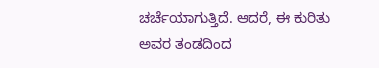ಚರ್ಚೆಯಾಗುತ್ತಿದೆ. ಆದರೆ, ಈ ಕುರಿತು ಅವರ ತಂಡದಿಂದ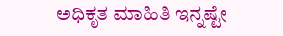ಅಧಿಕೃತ ಮಾಹಿತಿ ಇನ್ನಷ್ಟೇ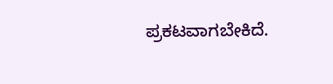ಪ್ರಕಟವಾಗಬೇಕಿದೆ.